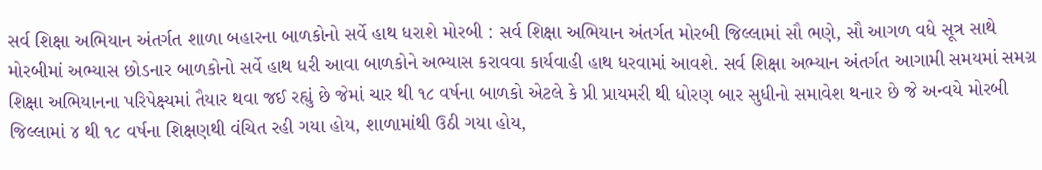સર્વ શિક્ષા અભિયાન અંતર્ગત શાળા બહારના બાળકોનો સર્વે હાથ ધરાશે મોરબી : સર્વ શિક્ષા અભિયાન અંતર્ગત મોરબી જિલ્લામાં સૌ ભણે, સૌ આગળ વધે સૂત્ર સાથે મોરબીમાં અભ્યાસ છોડનાર બાળકોનો સર્વે હાથ ધરી આવા બાળકોને અભ્યાસ કરાવવા કાર્યવાહી હાથ ધરવામાં આવશે. સર્વ શિક્ષા અભ્યાન અંતર્ગત આગામી સમયમાં સમગ્ર શિક્ષા અભિયાનના પરિપેક્ષ્યમાં તૈયાર થવા જઈ રહ્યું છે જેમાં ચાર થી ૧૮ વર્ષના બાળકો એટલે કે પ્રી પ્રાયમરી થી ધોરણ બાર સુધીનો સમાવેશ થનાર છે જે અન્વયે મોરબી જિલ્લામાં ૪ થી ૧૮ વર્ષના શિક્ષણથી વંચિત રહી ગયા હોય, શાળામાંથી ઉઠી ગયા હોય,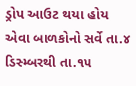ડ્રોપ આઉટ થયા હોય એવા બાળકોનો સર્વે તા.૪ ડિસ્મ્બરથી તા.૧૫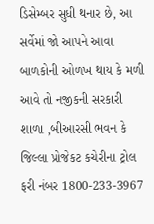ડિસેમ્બર સુધી થનાર છે, આ સર્વેમાં જો આપને આવા બાળકોની ઓળખ થાય કે મળી આવે તો નજીકની સરકારી શાળા ,બીઆરસી ભવન કે જિલ્લા પ્રોજેકટ કચેરીના ટ્રોલ ફરી નંબર 1800-233-3967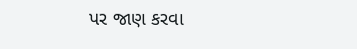પર જાણ કરવા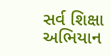સર્વ શિક્ષા અભિયાન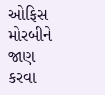ઓફિસ મોરબીને જાણ કરવા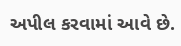અપીલ કરવામાં આવે છે.